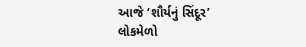આજે ‘શૌર્યનું સિંદૂર’ લોકમેળો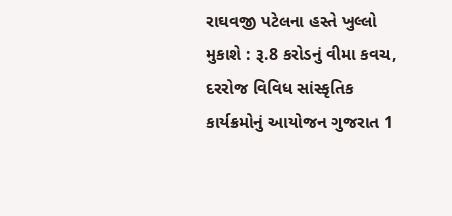રાઘવજી પટેલના હસ્તે ખુલ્લો મુકાશે : રૂ.8 કરોડનું વીમા કવચ, દરરોજ વિવિધ સાંસ્કૃતિક કાર્યક્રમોનું આયોજન ગુજરાત 1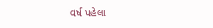વર્ષ પહેલા